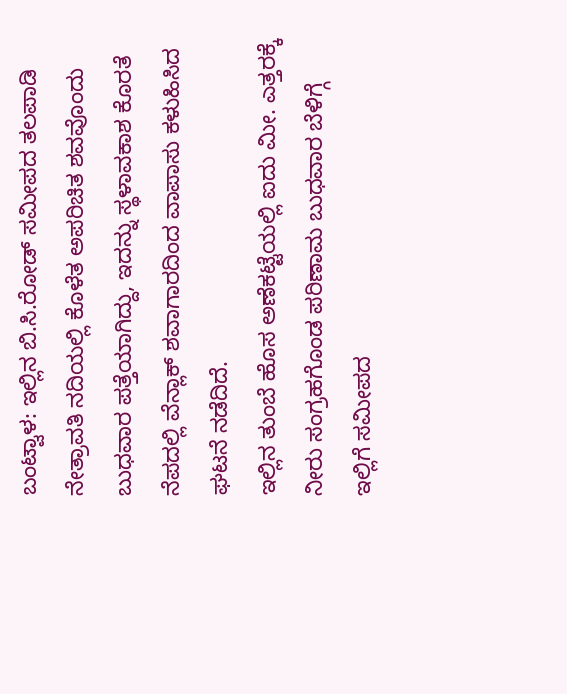ಬಂಟ್ವಾಳ: ಇಲ್ಲಿನ ಬಿ.ಸಿ.ರೋಡ್ ಸಮೀಪದ ತಲಪಾಡಿ ನೇತ್ರಾವತಿ ನದಿಯಲ್ಲಿ ಕೊಳೆತ ಅಪರಿಚಿತ ಶವವೊಂದು ಬುಧವಾರ ಪತ್ತೆಯಾಗಿದ್ದು, ಇದನ್ನು ಸ್ಥಳಾವಕಾಶ ಕೊರತೆ ನೆಪದಲ್ಲಿ ವೆನ್ಲಾಕ್ ಶವಾಗಾರದಿಂದ ವಾಪಾಸು ಕಳುಹಿಸಿದ ಘಟನೆ ನಡೆದಿದೆ.
ಇಲ್ಲಿನ ತುಂಬೆ ಹೊಸ ಅಣೆಕಟ್ಟೆಯಲ್ಲಿ ಐದು ಮೀ. ಎತ್ತರಕ್ಕೆ ನೀರು ಸಂಗ್ರಹಗೊಂಡ ಪರಿಣಾಮ ಬುಧವಾರ ಬೆಳಿಗ್ಗೆ ಇಲ್ಲಿಗೆ ಸಮೀಪದ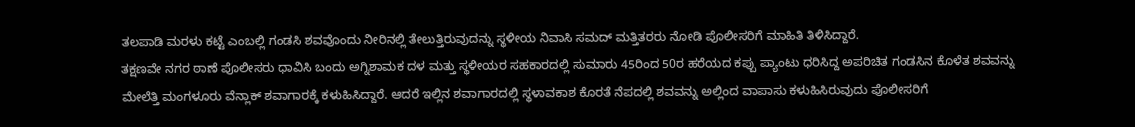ತಲಪಾಡಿ ಮರಳು ಕಟ್ಟೆ ಎಂಬಲ್ಲಿ ಗಂಡಸಿ ಶವವೊಂದು ನೀರಿನಲ್ಲಿ ತೇಲುತ್ತಿರುವುದನ್ನು ಸ್ಥಳೀಯ ನಿವಾಸಿ ಸಮದ್ ಮತ್ತಿತರರು ನೋಡಿ ಪೊಲೀಸರಿಗೆ ಮಾಹಿತಿ ತಿಳಿಸಿದ್ದಾರೆ.
ತಕ್ಷಣವೇ ನಗರ ಠಾಣೆ ಪೊಲೀಸರು ಧಾವಿಸಿ ಬಂದು ಅಗ್ನಿಶಾಮಕ ದಳ ಮತ್ತು ಸ್ಥಳೀಯರ ಸಹಕಾರದಲ್ಲಿ ಸುಮಾರು 45ರಿಂದ 50ರ ಹರೆಯದ ಕಪ್ಪು ಪ್ಯಾಂಟು ಧರಿಸಿದ್ದ ಅಪರಿಚಿತ ಗಂಡಸಿನ ಕೊಳೆತ ಶವವನ್ನು ಮೇಲೆತ್ತಿ ಮಂಗಳೂರು ವೆನ್ಲಾಕ್ ಶವಾಗಾರಕ್ಕೆ ಕಳುಹಿಸಿದ್ದಾರೆ. ಆದರೆ ಇಲ್ಲಿನ ಶವಾಗಾರದಲ್ಲಿ ಸ್ಥಳಾವಕಾಶ ಕೊರತೆ ನೆಪದಲ್ಲಿ ಶವವನ್ನು ಅಲ್ಲಿಂದ ವಾಪಾಸು ಕಳುಹಿಸಿರುವುದು ಪೊಲೀಸರಿಗೆ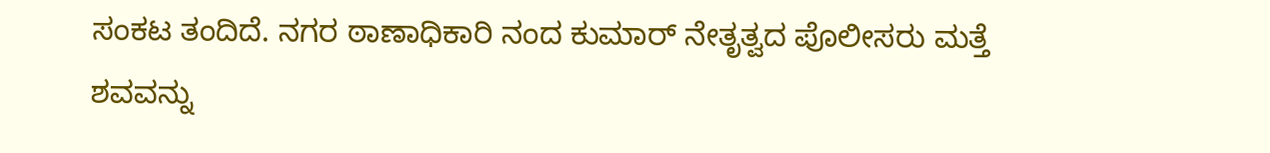ಸಂಕಟ ತಂದಿದೆ. ನಗರ ಠಾಣಾಧಿಕಾರಿ ನಂದ ಕುಮಾರ್ ನೇತೃತ್ವದ ಪೊಲೀಸರು ಮತ್ತೆ ಶವವನ್ನು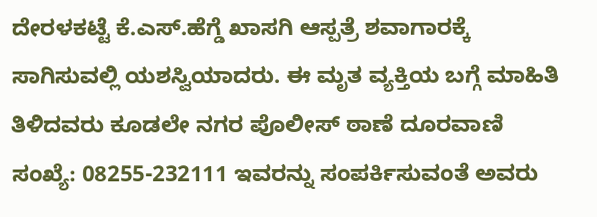ದೇರಳಕಟ್ಟೆ ಕೆ.ಎಸ್.ಹೆಗ್ಡೆ ಖಾಸಗಿ ಆಸ್ಪತ್ರೆ ಶವಾಗಾರಕ್ಕೆ ಸಾಗಿಸುವಲ್ಲಿ ಯಶಸ್ವಿಯಾದರು. ಈ ಮೃತ ವ್ಯಕ್ತಿಯ ಬಗ್ಗೆ ಮಾಹಿತಿ ತಿಳಿದವರು ಕೂಡಲೇ ನಗರ ಪೊಲೀಸ್ ಠಾಣೆ ದೂರವಾಣಿ ಸಂಖ್ಯೆ: 08255-232111 ಇವರನ್ನು ಸಂಪರ್ಕಿಸುವಂತೆ ಅವರು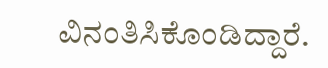ವಿನಂತಿಸಿಕೊಂಡಿದ್ದಾರೆ.